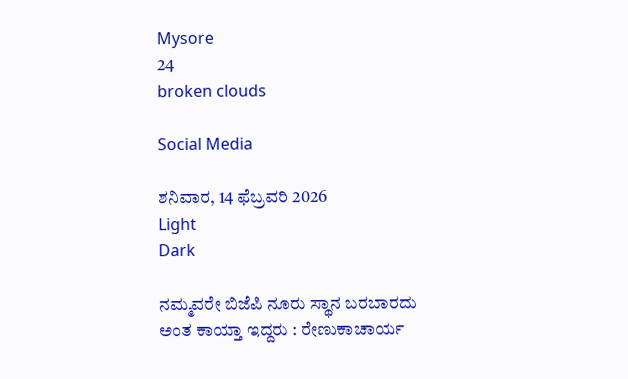Mysore
24
broken clouds

Social Media

ಶನಿವಾರ, 14 ಫೆಬ್ರವರಿ 2026
Light
Dark

ನಮ್ಮವರೇ ಬಿಜೆಪಿ ನೂರು ಸ್ಥಾನ ಬರಬಾರದು ಅಂತ ಕಾಯ್ತಾ ಇದ್ದರು : ರೇಣುಕಾಚಾರ್ಯ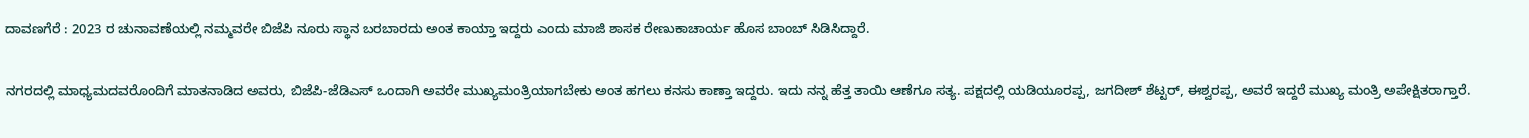ದಾವಣಗೆರೆ : 2023 ರ ಚುನಾವಣೆಯಲ್ಲಿ ನಮ್ಮವರೇ ಬಿಜೆಪಿ ನೂರು ಸ್ಥಾನ ಬರಬಾರದು ಅಂತ ಕಾಯ್ತಾ ಇದ್ದರು ಎಂದು ಮಾಜಿ ಶಾಸಕ ರೇಣುಕಾಚಾರ್ಯ ಹೊಸ ಬಾಂಬ್ ಸಿಡಿಸಿದ್ದಾರೆ.

ನಗರದಲ್ಲಿ ಮಾಧ್ಯಮದವರೊಂದಿಗೆ ಮಾತನಾಡಿದ ಅವರು, ಬಿಜೆಪಿ-ಜೆಡಿಎಸ್ ಒಂದಾಗಿ ಅವರೇ ಮುಖ್ಯಮಂತ್ರಿಯಾಗಬೇಕು ಅಂತ ಹಗಲು ಕನಸು ಕಾಣ್ತಾ ಇದ್ದರು. ಇದು ನನ್ನ ಹೆತ್ತ ತಾಯಿ ಆಣೆಗೂ ಸತ್ಯ. ಪಕ್ಷದಲ್ಲಿ ಯಡಿಯೂರಪ್ಪ, ಜಗದೀಶ್ ಶೆಟ್ಟರ್, ಈಶ್ವರಪ್ಪ, ಅವರೆ ಇದ್ದರೆ ಮುಖ್ಯ ಮಂತ್ರಿ ಅಪೇಕ್ಷಿತರಾಗ್ತಾರೆ.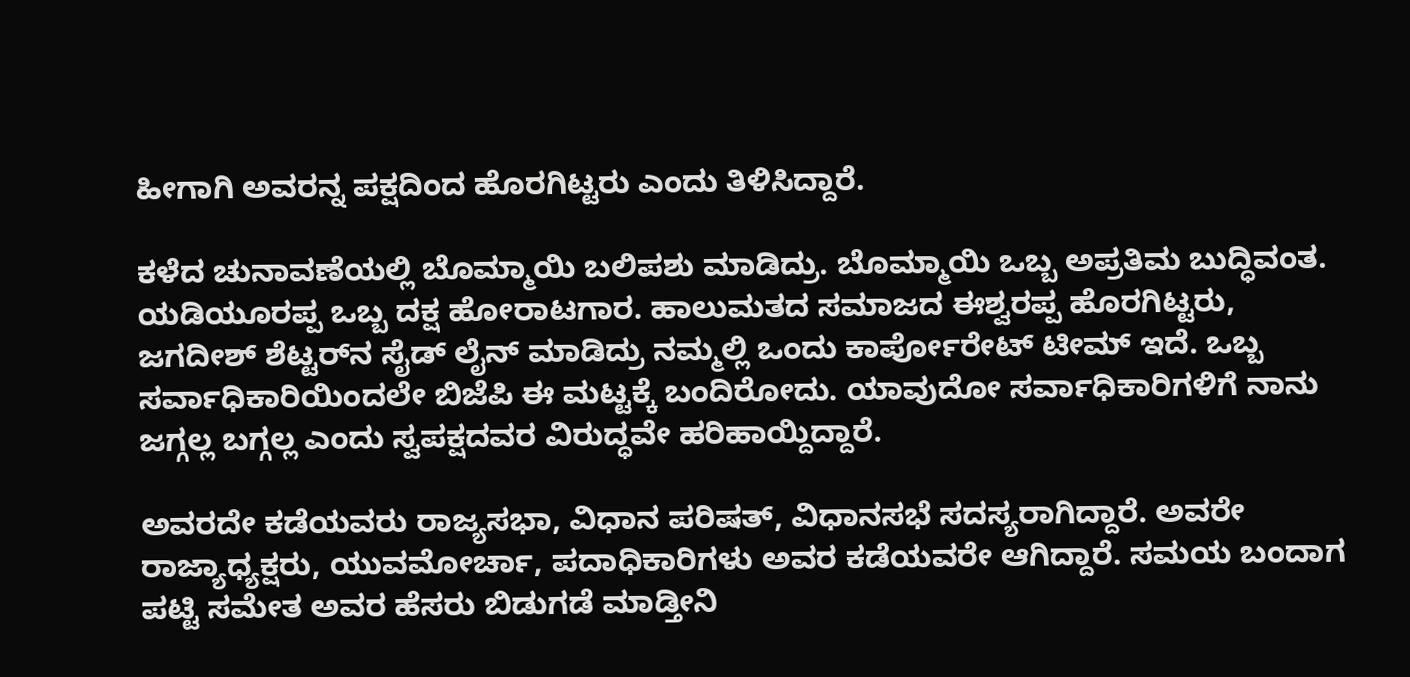ಹೀಗಾಗಿ ಅವರನ್ನ ಪಕ್ಷದಿಂದ ಹೊರಗಿಟ್ಟರು ಎಂದು ತಿಳಿಸಿದ್ದಾರೆ.

ಕಳೆದ ಚುನಾವಣೆಯಲ್ಲಿ ಬೊಮ್ಮಾಯಿ ಬಲಿಪಶು ಮಾಡಿದ್ರು. ಬೊಮ್ಮಾಯಿ ಒಬ್ಬ ಅಪ್ರತಿಮ ಬುದ್ಧಿವಂತ. ಯಡಿಯೂರಪ್ಪ ಒಬ್ಬ ದಕ್ಷ ಹೋರಾಟಗಾರ. ಹಾಲುಮತದ ಸಮಾಜದ ಈಶ್ವರಪ್ಪ ಹೊರಗಿಟ್ಟರು, ಜಗದೀಶ್ ಶೆಟ್ಟರ್‌ನ ಸೈಡ್ ಲೈನ್ ಮಾಡಿದ್ರು ನಮ್ಮಲ್ಲಿ ಒಂದು ಕಾರ್ಪೋರೇಟ್ ಟೀಮ್ ಇದೆ. ಒಬ್ಬ ಸರ್ವಾಧಿಕಾರಿಯಿಂದಲೇ ಬಿಜೆಪಿ ಈ ಮಟ್ಟಕ್ಕೆ ಬಂದಿರೋದು. ಯಾವುದೋ ಸರ್ವಾಧಿಕಾರಿಗಳಿಗೆ ನಾನು ಜಗ್ಗಲ್ಲ ಬಗ್ಗಲ್ಲ ಎಂದು ಸ್ವಪಕ್ಷದವರ ವಿರುದ್ಧವೇ ಹರಿಹಾಯ್ದಿದ್ದಾರೆ.

ಅವರದೇ ಕಡೆಯವರು ರಾಜ್ಯಸಭಾ, ವಿಧಾನ ಪರಿಷತ್, ವಿಧಾನಸಭೆ ಸದಸ್ಯರಾಗಿದ್ದಾರೆ. ಅವರೇ ರಾಜ್ಯಾಧ್ಯಕ್ಷರು, ಯುವಮೋರ್ಚಾ, ಪದಾಧಿಕಾರಿಗಳು ಅವರ ಕಡೆಯವರೇ ಆಗಿದ್ದಾರೆ. ಸಮಯ ಬಂದಾಗ ಪಟ್ಟಿ ಸಮೇತ ಅವರ ಹೆಸರು ಬಿಡುಗಡೆ ಮಾಡ್ತೀನಿ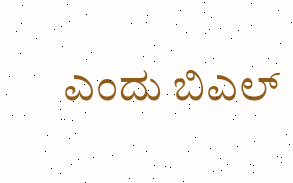ಎಂದು ಬಿಎಲ್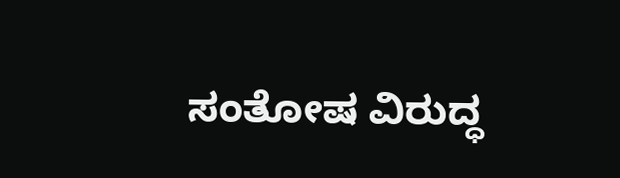ಸಂತೋಷ ವಿರುದ್ಧ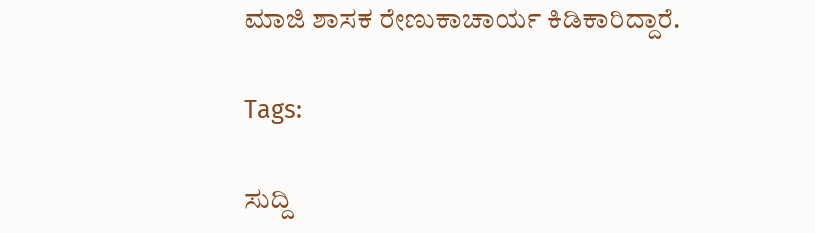ಮಾಜಿ ಶಾಸಕ ರೇಣುಕಾಚಾರ್ಯ ಕಿಡಿಕಾರಿದ್ದಾರೆ.

Tags:

ಸುದ್ದಿ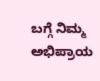ಬಗ್ಗೆ ನಿಮ್ಮ ಅಭಿಪ್ರಾಯ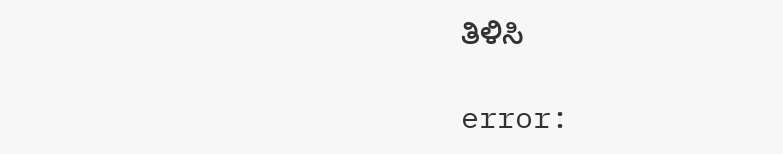ತಿಳಿಸಿ

error: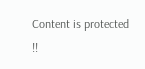Content is protected !!